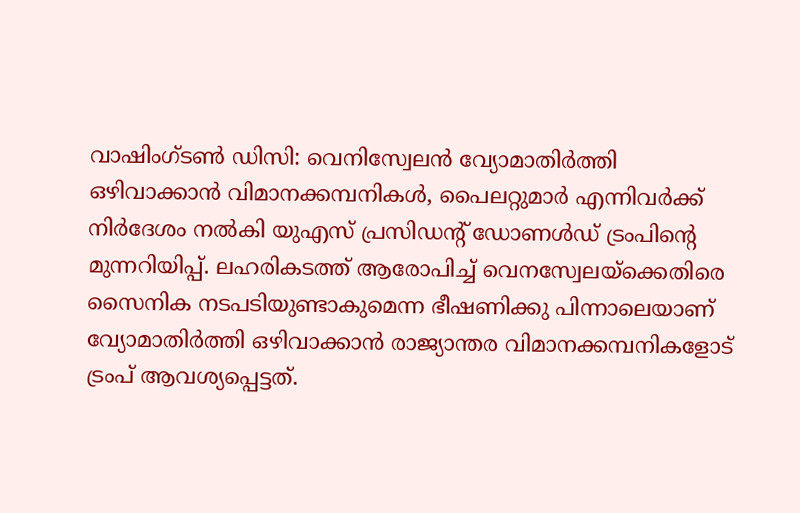വാഷിംഗ്ടൺ ഡിസി: വെനിസ്വേലൻ വ്യോമാതിർത്തി ഒഴിവാക്കാൻ വിമാനക്കമ്പനികൾ, പൈലറ്റുമാർ എന്നിവർക്ക് നിർദേശം നൽകി യുഎസ് പ്രസിഡന്റ് ഡോണൾഡ് ട്രംപിന്റെ മുന്നറിയിപ്പ്. ലഹരികടത്ത് ആരോപിച്ച് വെനസ്വേലയ്ക്കെതിരെ സൈനിക നടപടിയുണ്ടാകുമെന്ന ഭീഷണിക്കു പിന്നാലെയാണ് വ്യോമാതിർത്തി ഒഴിവാക്കാൻ രാജ്യാന്തര വിമാനക്കമ്പനികളോട് ട്രംപ് ആവശ്യപ്പെട്ടത്.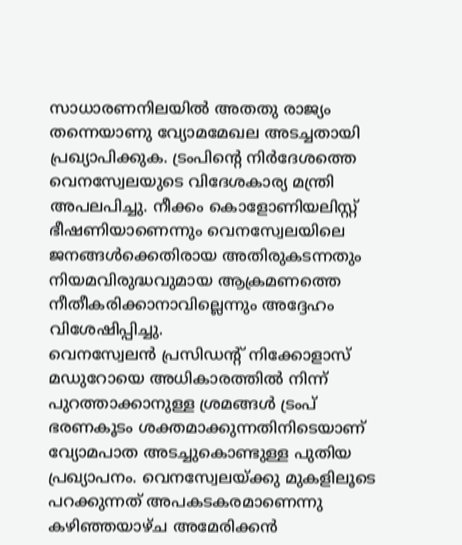സാധാരണനിലയിൽ അതതു രാജ്യം തന്നെയാണു വ്യോമമേഖല അടച്ചതായി പ്രഖ്യാപിക്കുക. ട്രംപിന്റെ നിർദേശത്തെ വെനസ്വേലയുടെ വിദേശകാര്യ മന്ത്രി അപലപിച്ചു. നീക്കം കൊളോണിയലിസ്റ്റ് ഭീഷണിയാണെന്നും വെനസ്വേലയിലെ ജനങ്ങൾക്കെതിരായ അതിരുകടന്നതും നിയമവിരുദ്ധവുമായ ആക്രമണത്തെ നീതീകരിക്കാനാവില്ലെന്നും അദ്ദേഹം വിശേഷിപ്പിച്ചു.
വെനസ്വേലൻ പ്രസിഡന്റ് നിക്കോളാസ് മഡുറോയെ അധികാരത്തിൽ നിന്ന് പുറത്താക്കാനുള്ള ശ്രമങ്ങൾ ട്രംപ് ഭരണകൂടം ശക്തമാക്കുന്നതിനിടെയാണ് വ്യോമപാത അടച്ചുകൊണ്ടുള്ള പുതിയ പ്രഖ്യാപനം. വെനസ്വേലയ്ക്കു മുകളിലൂടെ പറക്കുന്നത് അപകടകരമാണെന്നു കഴിഞ്ഞയാഴ്ച അമേരിക്കൻ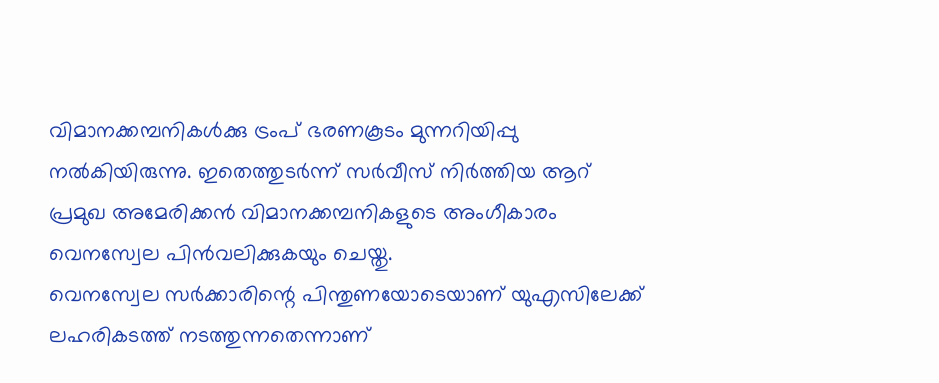വിമാനക്കമ്പനികൾക്കു ട്രംപ് ഭരണകൂടം മുന്നറിയിപ്പു നൽകിയിരുന്നു. ഇതെത്തുടർന്ന് സർവീസ് നിർത്തിയ ആറ് പ്രമുഖ അമേരിക്കൻ വിമാനക്കമ്പനികളുടെ അംഗീകാരം വെനസ്വേല പിൻവലിക്കുകയും ചെയ്തു.
വെനസ്വേല സർക്കാരിന്റെ പിന്തുണയോടെയാണ് യുഎസിലേക്ക് ലഹരികടത്ത് നടത്തുന്നതെന്നാണ്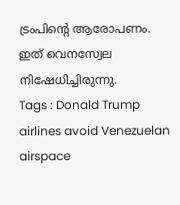ട്രംപിന്റെ ആരോപണം. ഇത് വെനസ്വേല നിഷേധിച്ചിരുന്നു.
Tags : Donald Trump airlines avoid Venezuelan airspace